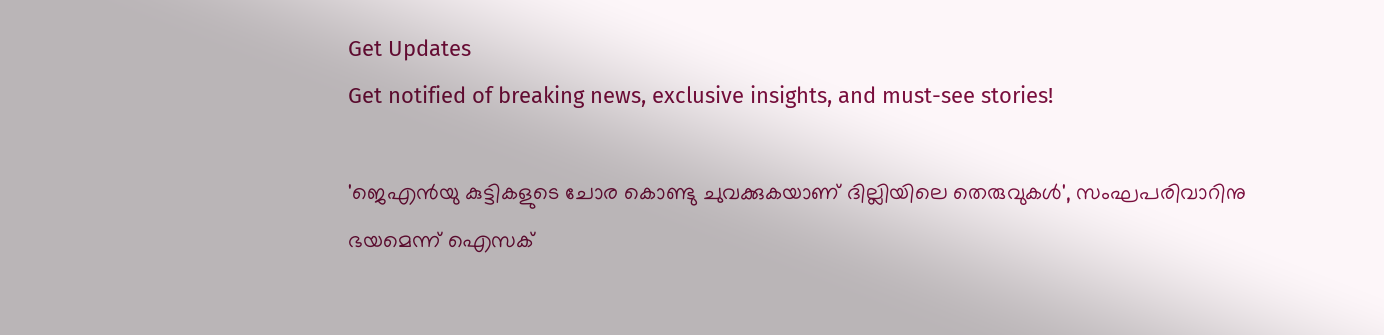Get Updates
Get notified of breaking news, exclusive insights, and must-see stories!

'ജെഎൻയു കുട്ടികളുടെ ചോര കൊണ്ടു ചുവക്കുകയാണ് ദില്ലിയിലെ തെരുവുകൾ', സംഘപരിവാറിനു ഭയമെന്ന് ഐസക്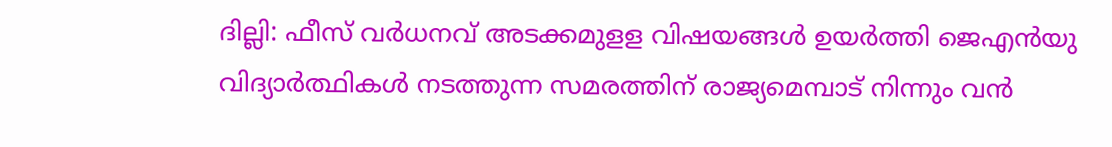ദില്ലി: ഫീസ് വർധനവ് അടക്കമുളള വിഷയങ്ങൾ ഉയർത്തി ജെഎൻയു വിദ്യാർത്ഥികൾ നടത്തുന്ന സമരത്തിന് രാജ്യമെമ്പാട് നിന്നും വൻ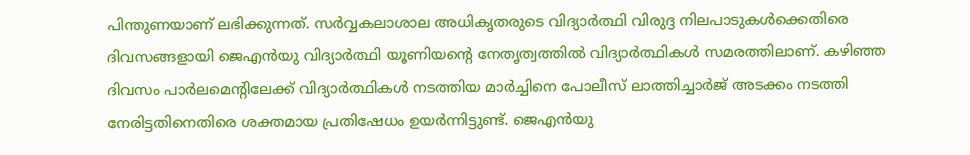പിന്തുണയാണ് ലഭിക്കുന്നത്. സർവ്വകലാശാല അധികൃതരുടെ വിദ്യാർത്ഥി വിരുദ്ദ നിലപാടുകൾക്കെതിരെ ദിവസങ്ങളായി ജെഎൻയു വിദ്യാർത്ഥി യൂണിയന്റെ നേതൃത്വത്തിൽ വിദ്യാർത്ഥികൾ സമരത്തിലാണ്. കഴിഞ്ഞ ദിവസം പാർലമെന്റിലേക്ക് വിദ്യാർത്ഥികൾ നടത്തിയ മാർച്ചിനെ പോലീസ് ലാത്തിച്ചാർജ് അടക്കം നടത്തി നേരിട്ടതിനെതിരെ ശക്തമായ പ്രതിഷേധം ഉയർന്നിട്ടുണ്ട്. ജെഎൻയു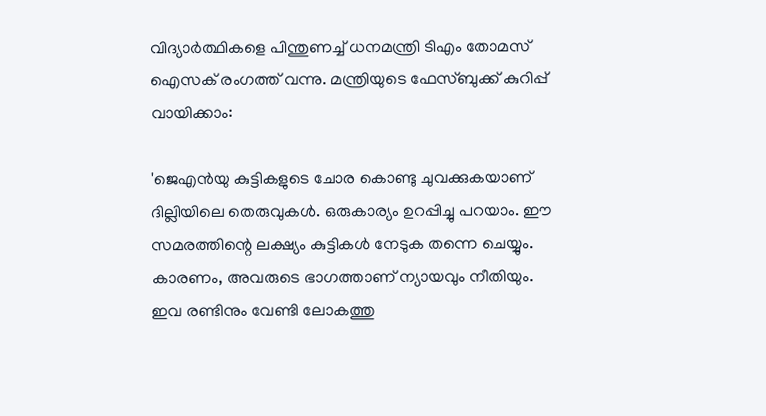വിദ്യാർത്ഥികളെ പിന്തുണച്ച് ധനമന്ത്രി ടിഎം തോമസ് ഐസക് രംഗത്ത് വന്നു. മന്ത്രിയുടെ ഫേസ്ബുക്ക് കുറിപ്പ് വായിക്കാം:

'ജെഎൻയു കുട്ടികളുടെ ചോര കൊണ്ടു ചുവക്കുകയാണ് ദില്ലിയിലെ തെരുവുകൾ. ഒരുകാര്യം ഉറപ്പിച്ചു പറയാം. ഈ സമരത്തിന്റെ ലക്ഷ്യം കുട്ടികൾ നേടുക തന്നെ ചെയ്യും. കാരണം, അവരുടെ ഭാഗത്താണ് ന്യായവും നീതിയും. ഇവ രണ്ടിനും വേണ്ടി ലോകത്തു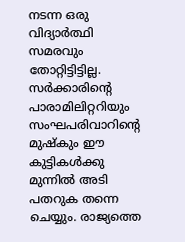നടന്ന ഒരു വിദ്യാർത്ഥി സമരവും തോറ്റിട്ടിട്ടില്ല. സർക്കാരിന്റെ പാരാമിലിറ്ററിയും സംഘപരിവാറിന്റെ മുഷ്കും ഈ കുട്ടികൾക്കു മുന്നിൽ അടി പതറുക തന്നെ ചെയ്യും. രാജ്യത്തെ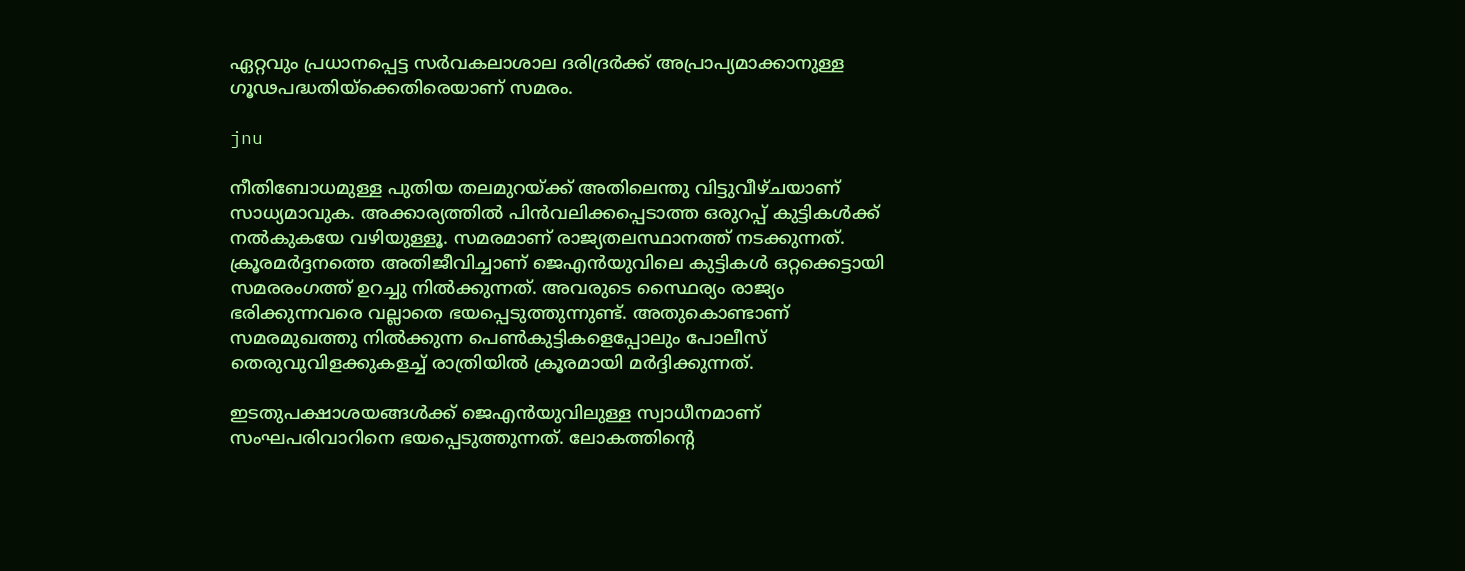ഏറ്റവും പ്രധാനപ്പെട്ട സർവകലാശാല ദരിദ്രർക്ക് അപ്രാപ്യമാക്കാനുള്ള ഗൂഢപദ്ധതിയ്ക്കെതിരെയാണ് സമരം.

jnu

നീതിബോധമുള്ള പുതിയ തലമുറയ്ക്ക് അതിലെന്തു വിട്ടുവീഴ്ചയാണ് സാധ്യമാവുക. അക്കാര്യത്തിൽ പിൻവലിക്കപ്പെടാത്ത ഒരുറപ്പ് കുട്ടികൾക്ക് നൽകുകയേ വഴിയുള്ളൂ. സമരമാണ് രാജ്യതലസ്ഥാനത്ത് നടക്കുന്നത്. ക്രൂരമർദ്ദനത്തെ അതിജീവിച്ചാണ് ജെഎൻയുവിലെ കുട്ടികൾ ഒറ്റക്കെട്ടായി സമരരംഗത്ത് ഉറച്ചു നിൽക്കുന്നത്. അവരുടെ സ്ഥൈര്യം രാജ്യം ഭരിക്കുന്നവരെ വല്ലാതെ ഭയപ്പെടുത്തുന്നുണ്ട്. അതുകൊണ്ടാണ് സമരമുഖത്തു നിൽക്കുന്ന പെൺകുട്ടികളെപ്പോലും പോലീസ് തെരുവുവിളക്കുകളച്ച് രാത്രിയിൽ ക്രൂരമായി മർദ്ദിക്കുന്നത്.

ഇടതുപക്ഷാശയങ്ങൾക്ക് ജെഎൻയുവിലുള്ള സ്വാധീനമാണ് സംഘപരിവാറിനെ ഭയപ്പെടുത്തുന്നത്. ലോകത്തിന്റെ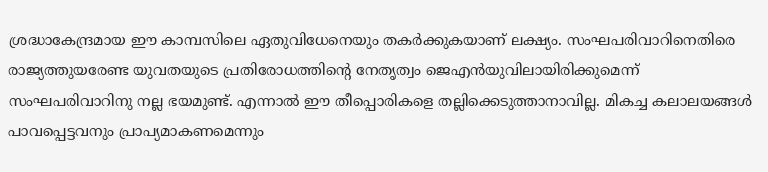ശ്രദ്ധാകേന്ദ്രമായ ഈ കാമ്പസിലെ ഏതുവിധേനെയും തകർക്കുകയാണ് ലക്ഷ്യം. സംഘപരിവാറിനെതിരെ രാജ്യത്തുയരേണ്ട യുവതയുടെ പ്രതിരോധത്തിന്റെ നേതൃത്വം ജെഎൻയുവിലായിരിക്കുമെന്ന് സംഘപരിവാറിനു നല്ല ഭയമുണ്ട്. എന്നാൽ ഈ തീപ്പൊരികളെ തല്ലിക്കെടുത്താനാവില്ല. മികച്ച കലാലയങ്ങൾ പാവപ്പെട്ടവനും പ്രാപ്യമാകണമെന്നും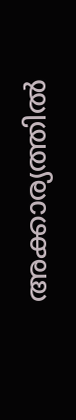അക്കാര്യത്തിൽ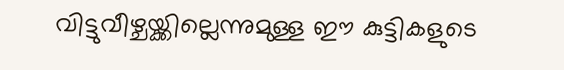വിട്ടുവീഴ്ചയ്ക്കില്ലെന്നുമുള്ള ഈ കുട്ടികളുടെ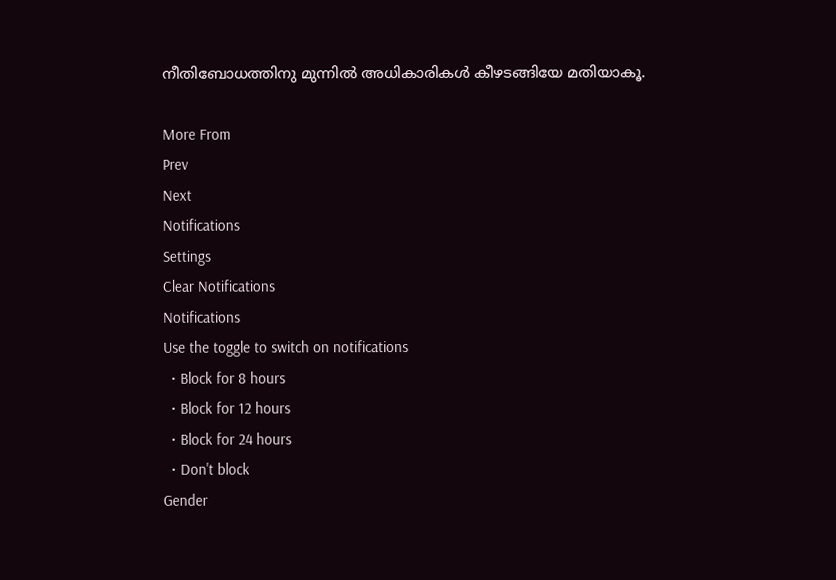നീതിബോധത്തിനു മുന്നിൽ അധികാരികൾ കീഴടങ്ങിയേ മതിയാകൂ.

More From
Prev
Next
Notifications
Settings
Clear Notifications
Notifications
Use the toggle to switch on notifications
  • Block for 8 hours
  • Block for 12 hours
  • Block for 24 hours
  • Don't block
Gender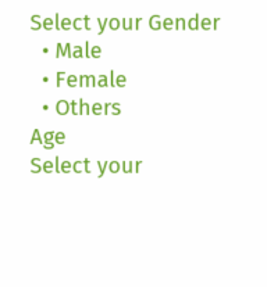Select your Gender
  • Male
  • Female
  • Others
Age
Select your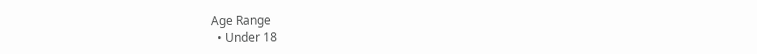Age Range
  • Under 18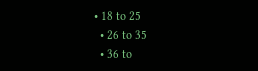• 18 to 25
  • 26 to 35
  • 36 to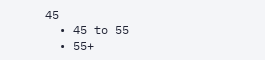45
  • 45 to 55
  • 55+